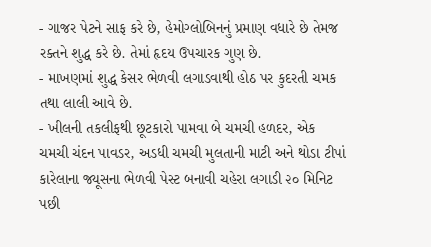- ગાજર પેટને સાફ કરે છે, હેમોગ્લોબિનનું પ્રમાણ વધારે છે તેમજ રક્તને શુદ્ધ કરે છે. તેમાં હૃદય ઉપચારક ગુણ છે.
- માખણમાં શુદ્ધ કેસર ભેળવી લગાડવાથી હોઠ પર કુદરતી ચમક તથા લાલી આવે છે.
- ખીલની તકલીફથી છૂટકારો પામવા બે ચમચી હળદર, એક ચમચી ચંદન પાવડર, અડધી ચમચી મુલતાની માટી અને થોડા ટીપાં કારેલાના જ્યૂસના ભેળવી પેસ્ટ બનાવી ચહેરા લગાડી ૨૦ મિનિટ પછી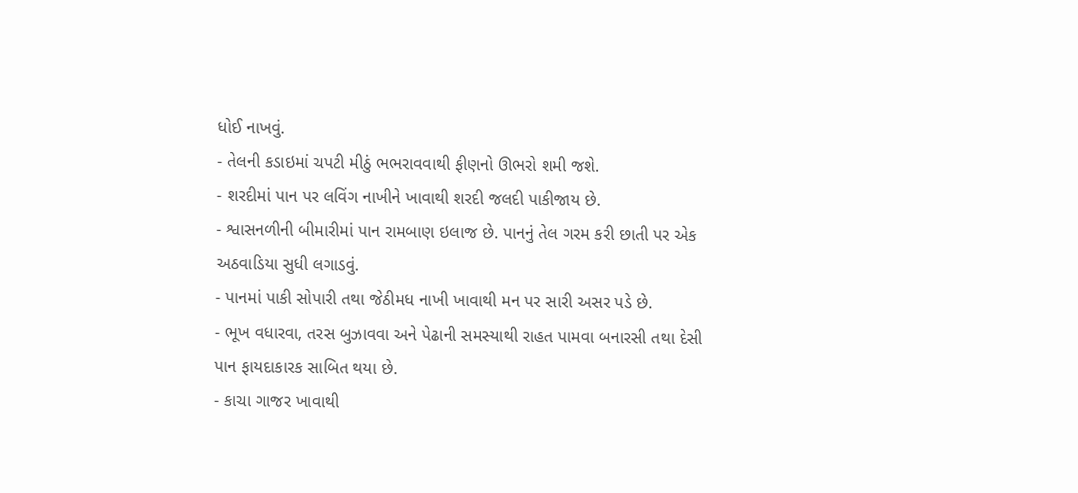ધોઈ નાખવું.
- તેલની કડાઇમાં ચપટી મીઠું ભભરાવવાથી ફીણનો ઊભરો શમી જશે.
- શરદીમાં પાન પર લવિંગ નાખીને ખાવાથી શરદી જલદી પાકીજાય છે.
- શ્વાસનળીની બીમારીમાં પાન રામબાણ ઇલાજ છે. પાનનું તેલ ગરમ કરી છાતી પર એક અઠવાડિયા સુધી લગાડવું.
- પાનમાં પાકી સોપારી તથા જેઠીમધ નાખી ખાવાથી મન પર સારી અસર પડે છે.
- ભૂખ વધારવા, તરસ બુઝાવવા અને પેઢાની સમસ્યાથી રાહત પામવા બનારસી તથા દેસી પાન ફાયદાકારક સાબિત થયા છે.
- કાચા ગાજર ખાવાથી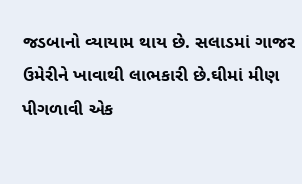જડબાનો વ્યાયામ થાય છે. સલાડમાં ગાજર ઉમેરીને ખાવાથી લાભકારી છે.ઘીમાં મીણ પીગળાવી એક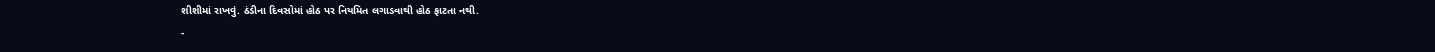શીશીમાં રાખવું. ઠંડીના દિવસોમાં હોઠ પર નિયમિત લગાડવાથી હોઠ ફાટતા નથી.
-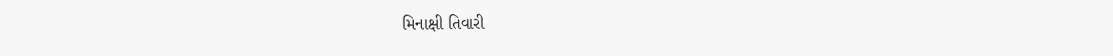મિનાક્ષી તિવારી